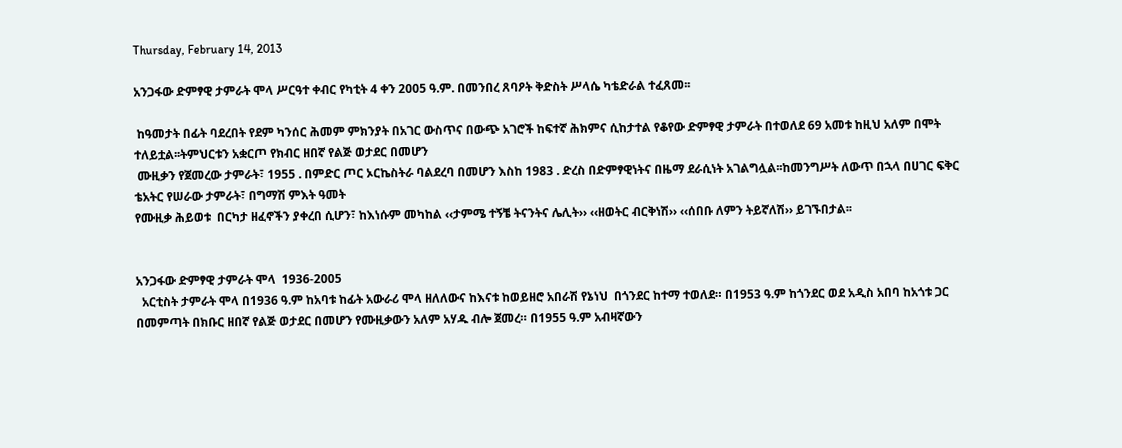Thursday, February 14, 2013

አንጋፋው ድምፃዊ ታምራት ሞላ ሥርዓተ ቀብር የካቲት 4 ቀን 2005 ዓ.ም. በመንበረ ጸባዖት ቅድስት ሥላሴ ካቴድራል ተፈጸመ፡፡

 ከዓመታት በፊት ባደረበት የደም ካንሰር ሕመም ምክንያት በአገር ውስጥና በውጭ አገሮች ከፍተኛ ሕክምና ሲከታተል የቆየው ድምፃዊ ታምራት በተወለደ 69 አመቱ ከዚህ አለም በሞት ተለይቷል፡፡ትምህርቱን አቋርጦ የክብር ዘበኛ የልጅ ወታደር በመሆን
 ሙዚቃን የጀመረው ታምራት፣ 1955 . በምድር ጦር ኦርኬስትራ ባልደረባ በመሆን እስከ 1983 . ድረስ በድምፃዊነትና በዜማ ደራሲነት አገልግሏል፡፡ከመንግሥት ለውጥ በኋላ በሀገር ፍቅር ቴአትር የሠራው ታምራት፣ በግማሽ ምእት ዓመት
የሙዚቃ ሕይወቱ  በርካታ ዘፈኖችን ያቀረበ ሲሆን፣ ከእነሱም መካከል ‹‹ታምሜ ተኝቼ ትናንትና ሌሊት›› ‹‹ዘወትር ብርቅነሽ›› ‹‹ሰበቡ ለምን ትይኛለሽ›› ይገኙበታል፡፡


አንጋፋው ድምፃዊ ታምራት ሞላ  1936-2005
  አርቲስት ታምራት ሞላ በ1936 ዓ.ም ከአባቱ ከፊት አውራሪ ሞላ ዘለለውና ከእናቱ ከወይዘሮ አበራሽ የኔነህ  በጎንደር ከተማ ተወለደ። በ1953 ዓ.ም ከጎንደር ወደ አዲስ አበባ ከአጎቱ ጋር በመምጣት በክቡር ዘበኛ የልጅ ወታደር በመሆን የሙዚቃውን አለም አሃዱ ብሎ ጀመረ። በ1955 ዓ.ም አብዛኛውን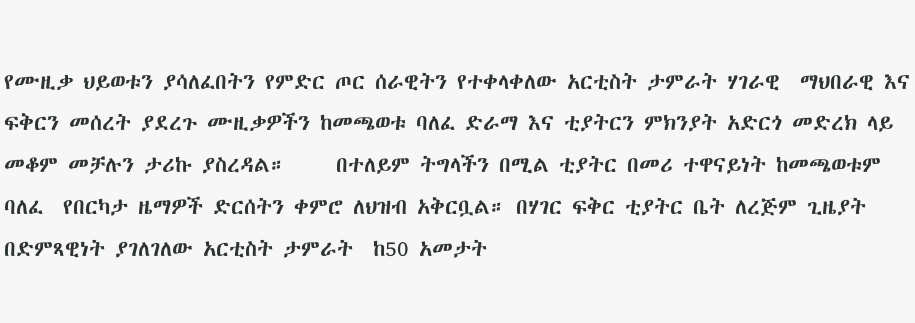የሙዚቃ ህይወቱን ያሳለፈበትን የምድር ጦር ሰራዊትን የተቀላቀለው አርቲስት ታምራት ሃገራዊ  ማህበራዊ እና ፍቅርን መሰረት ያደረጉ ሙዚቃዎችን ከመጫወቱ ባለፈ ድራማ እና ቲያትርን ምክንያት አድርጎ መድረክ ላይ መቆም መቻሉን ታሪኩ ያስረዳል።     በተለይም ትግላችን በሚል ቲያትር በመሪ ተዋናይነት ከመጫወቱም ባለፈ  የበርካታ ዜማዎች ድርሰትን ቀምሮ ለህዝብ አቅርቧል። በሃገር ፍቅር ቲያትር ቤት ለረጅም ጊዜያት በድምጻዊነት ያገለገለው አርቲስት ታምራት  ከ50 አመታት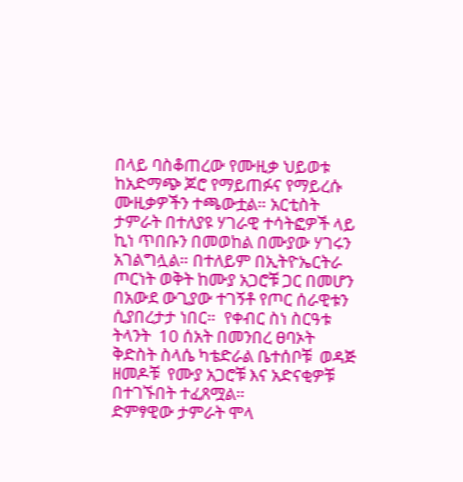በላይ ባስቆጠረው የሙዚቃ ህይወቱ ከአድማጭ ጆሮ የማይጠፉና የማይረሱ ሙዚቃዎችን ተጫውቷል። አርቲስት ታምራት በተለያዩ ሃገራዊ ተሳትፎዎች ላይ ኪነ ጥበቡን በመወከል በሙያው ሃገሩን አገልግሏል። በተለይም በኢትዮኤርትራ ጦርነት ወቅት ከሙያ አጋሮቹ ጋር በመሆን  በአውደ ውጊያው ተገኝቶ የጦር ሰራዊቱን ሲያበረታታ ነበር።  የቀብር ስነ ስርዓቱ ትላንት  10 ሰአት በመንበረ ፀባኦት ቅድስት ስላሴ ካቴድራል ቤተሰቦቹ  ወዳጅ ዘመዶቹ  የሙያ አጋሮቹ እና አድናቂዎቹ በተገኙበት ተፈጸሟል።
ድምፃዊው ታምራት ሞላ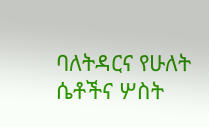ባለትዳርና የሁለት ሴቶችና ሦስት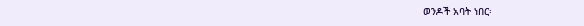ወንዶች አባት ነበር፡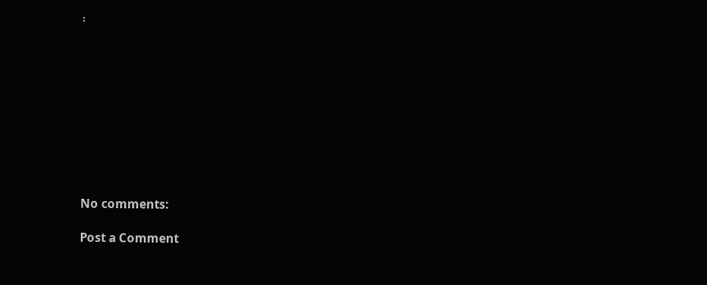፡










No comments:

Post a Comment